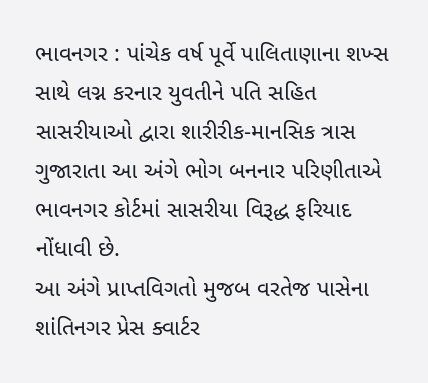ભાવનગર : પાંચેક વર્ષ પૂર્વે પાલિતાણાના શખ્સ સાથે લગ્ન કરનાર યુવતીને પતિ સહિત સાસરીયાઓ દ્વારા શારીરીક-માનસિક ત્રાસ ગુજારાતા આ અંગે ભોગ બનનાર પરિણીતાએ ભાવનગર કોર્ટમાં સાસરીયા વિરૂદ્ધ ફરિયાદ નોંધાવી છે.
આ અંગે પ્રાપ્તવિગતો મુજબ વરતેજ પાસેના શાંતિનગર પ્રેસ ક્વાર્ટર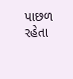પાછળ રહેતા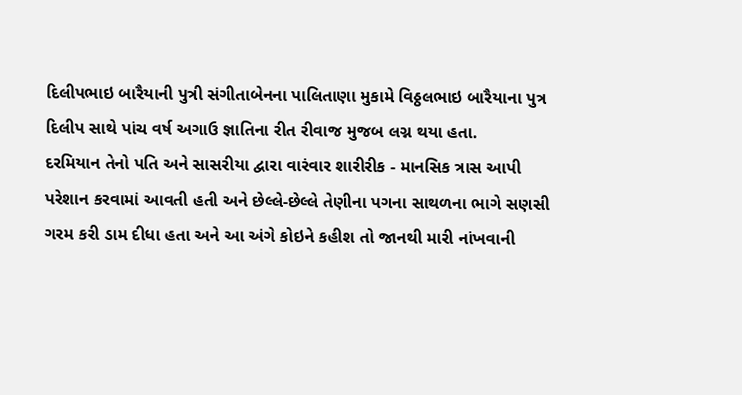દિલીપભાઇ બારૈયાની પુત્રી સંગીતાબેનના પાલિતાણા મુકામે વિઠ્ઠલભાઇ બારૈયાના પુત્ર દિલીપ સાથે પાંચ વર્ષ અગાઉ જ્ઞાતિના રીત રીવાજ મુજબ લગ્ન થયા હતા.
દરમિયાન તેનો પતિ અને સાસરીયા દ્વારા વારંવાર શારીરીક - માનસિક ત્રાસ આપી પરેશાન કરવામાં આવતી હતી અને છેલ્લે-છેલ્લે તેણીના પગના સાથળના ભાગે સણસી ગરમ કરી ડામ દીધા હતા અને આ અંગે કોઇને કહીશ તો જાનથી મારી નાંખવાની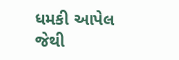ધમકી આપેલ જેથી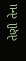તેણી તેના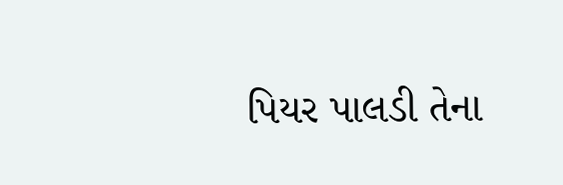પિયર પાલડી તેના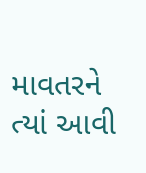માવતરને ત્યાં આવી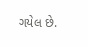ગયેલ છે.